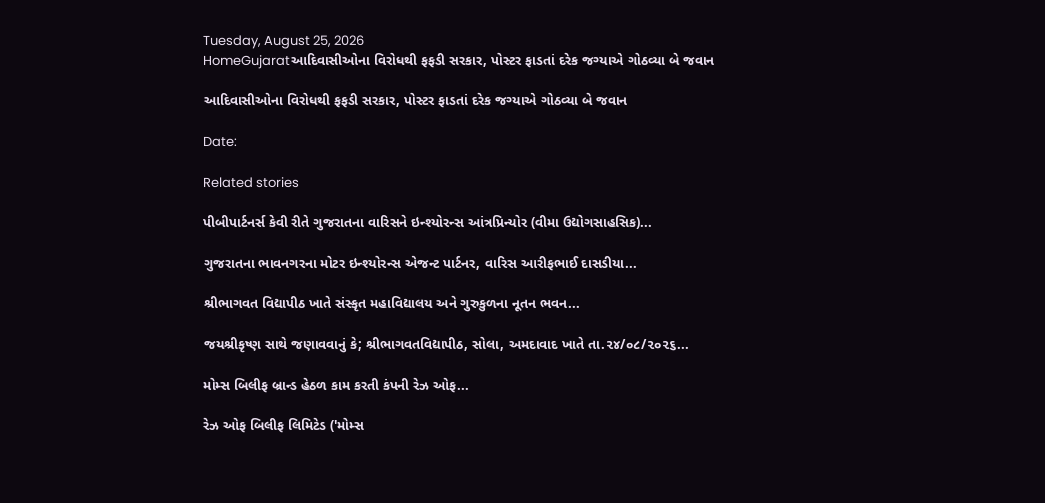Tuesday, August 25, 2026
HomeGujaratઆદિવાસીઓના વિરોધથી ફફડી સરકાર, પોસ્ટર ફાડતાં દરેક જગ્યાએ ગોઠવ્યા બે જવાન

આદિવાસીઓના વિરોધથી ફફડી સરકાર, પોસ્ટર ફાડતાં દરેક જગ્યાએ ગોઠવ્યા બે જવાન

Date:

Related stories

પીબીપાર્ટનર્સ કેવી રીતે ગુજરાતના વારિસને ઇન્શ્યોરન્સ આંત્રપ્રિન્યોર (વીમા ઉદ્યોગસાહસિક)...

ગુજરાતના ભાવનગરના મોટર ઇન્શ્યોરન્સ એજન્ટ પાર્ટનર, વારિસ આરીફભાઈ દાસડીયા...

શ્રીભાગવત વિદ્યાપીઠ ખાતે સંસ્કૃત મહાવિદ્યાલય અને ગુરુકુળના નૂતન ભવન...

જયશ્રીકૃષ્ણ સાથે જણાવવાનું કે; શ્રીભાગવતવિદ્યાપીઠ, સોલા, અમદાવાદ ખાતે તા.૨૪/૦૮/૨૦૨૬...

મોમ્સ બિલીફ બ્રાન્ડ હેઠળ કામ કરતી કંપની રેઝ ઓફ...

રેઝ ઓફ બિલીફ લિમિટેડ ('મોમ્સ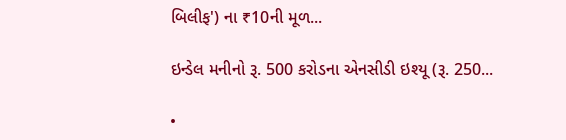બિલીફ') ના ₹10ની મૂળ...

ઇન્ડેલ મનીનો રૂ. 500 કરોડના એનસીડી ઇશ્યૂ (રૂ. 250...

•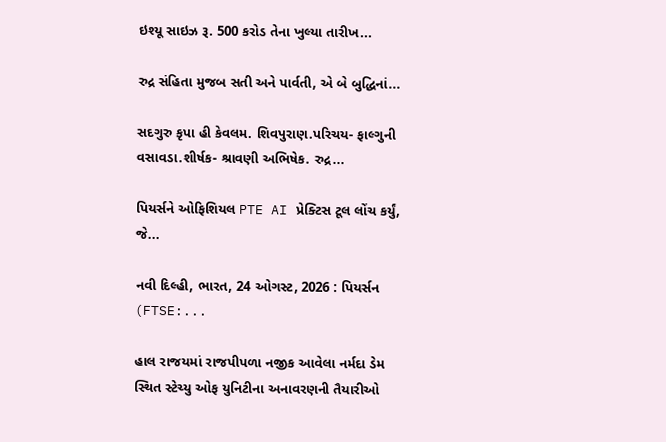ઇશ્યૂ સાઇઝ રૂ. 500 કરોડ તેના ખુલ્યા તારીખ...

રુદ્ર સંહિતા મુજબ સતી અને પાર્વતી, એ બે બુદ્ધિનાં...

સદગુરુ કૃપા હી કેવલમ. શિવપુરાણ.પરિચય- ફાલ્ગુની વસાવડા.શીર્ષક- શ્રાવણી અભિષેક. રુદ્ર...

પિયર્સને ઓફિશિયલ PTE AI પ્રેક્ટિસ ટૂલ લોંચ કર્યું, જે...

નવી દિલ્હી, ભારત, 24 ઓગસ્ટ, 2026 : પિયર્સન (FTSE:...

હાલ રાજયમાં રાજપીપળા નજીક આવેલા નર્મદા ડેમ સ્થિત સ્ટેચ્યુ ઓફ યુનિટીના અનાવરણની તૈયારીઓ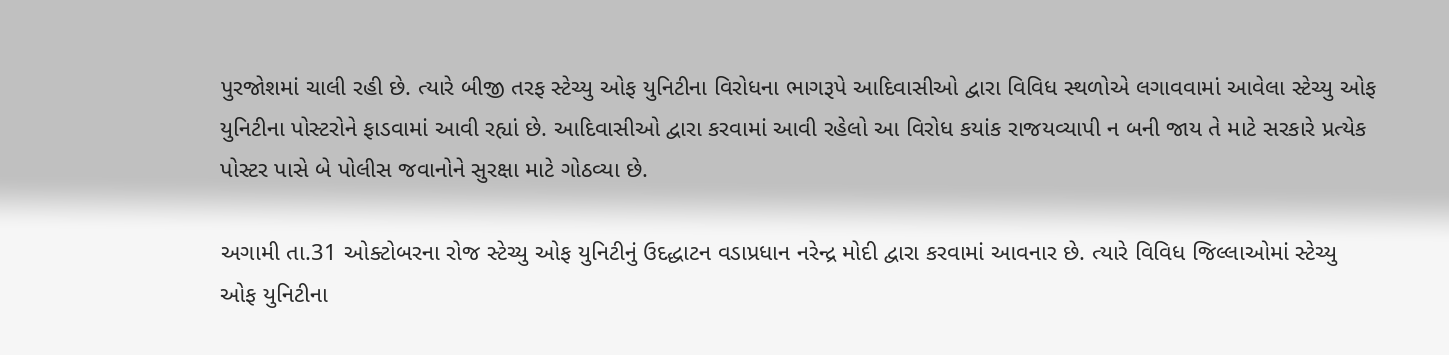પુરજોશમાં ચાલી રહી છે. ત્યારે બીજી તરફ સ્ટેચ્યુ ઓફ યુનિટીના વિરોધના ભાગરૂપે આદિવાસીઓ દ્વારા વિવિધ સ્થળોએ લગાવવામાં આવેલા સ્ટેચ્યુ ઓફ યુનિટીના પોસ્ટરોને ફાડવામાં આવી રહ્યાં છે. આદિવાસીઓ દ્વારા કરવામાં આવી રહેલો આ વિરોધ કયાંક રાજયવ્યાપી ન બની જાય તે માટે સરકારે પ્રત્યેક પોસ્ટર પાસે બે પોલીસ જવાનોને સુરક્ષા માટે ગોઠવ્યા છે.

અગામી તા.31 ઓક્ટોબરના રોજ સ્ટેચ્યુ ઓફ યુનિટીનું ઉદદ્ધાટન વડાપ્રધાન નરેન્દ્ર મોદી દ્વારા કરવામાં આવનાર છે. ત્યારે વિવિધ જિલ્લાઓમાં સ્ટેચ્યુ ઓફ યુનિટીના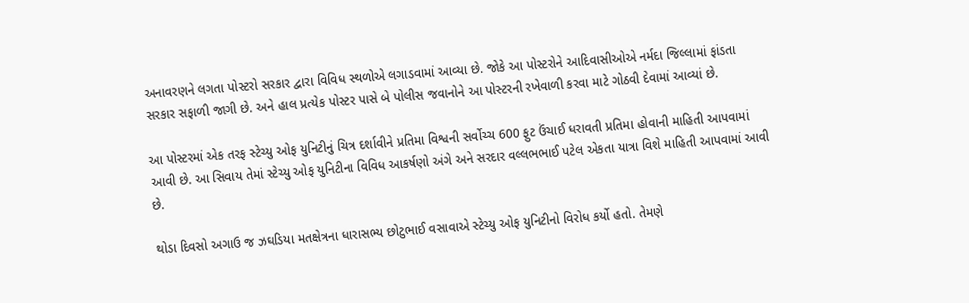અનાવરણને લગતા પોસ્ટરો સરકાર દ્વારા વિવિધ સ્થળોએ લગાડવામાં આવ્યા છે. જોકે આ પોસ્ટરોને આદિવાસીઓએ નર્મદા જિલ્લામાં ફાંડતા સરકાર સફાળી જાગી છે. અને હાલ પ્રત્યેક પોસ્ટર પાસે બે પોલીસ જવાનોને આ પોસ્ટરની રખેવાળી કરવા માટે ગોઠવી દેવામાં આવ્યાં છે.

આ પોસ્ટરમાં એક તરફ સ્ટેચ્યુ ઓફ યુનિટીનું ચિત્ર દર્શાવીને પ્રતિમા વિશ્વની સર્વોચ્ચ 600 ફુટ ઉંચાઈ ધરાવતી પ્રતિમા હોવાની માહિતી આપવામાં આવી છે. આ સિવાય તેમાં સ્ટેચ્યુ ઓફ યુનિટીના વિવિધ આકર્ષણો અંગે અને સરદાર વલ્લભભાઈ પટેલ એકતા યાત્રા વિશે માહિતી આપવામાં આવી છે.

થોડા દિવસો અગાઉ જ ઝઘડિયા મતક્ષેત્રના ધારાસભ્ય છોટુભાઈ વસાવાએ સ્ટેચ્યુ ઓફ યુનિટીનો વિરોધ કર્યો હતો. તેમણે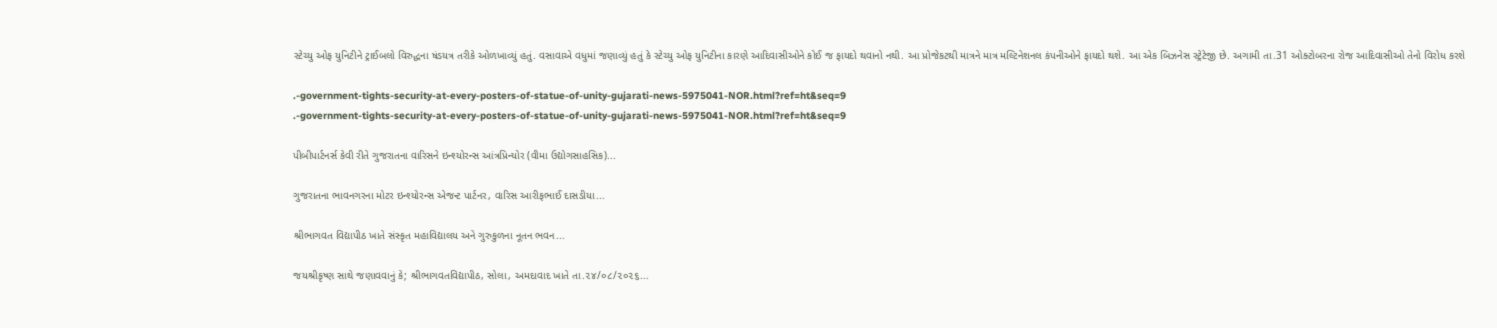સ્ટેચ્યુ ઓફ યુનિટીને ટ્રાઈબલો વિરુદ્ધના ષંડયત્ર તરીકે ઓળખાવ્યું હતું. વસાવાએ વધુમાં જણાવ્યું હતું કે સ્ટેચ્યુ ઓફ યુનિટીના કારણે આદિવાસીઓને કોઈ જ ફાયદો થવાનો નથી. આ પ્રોજેકટથી માત્રને માત્ર મલ્ટિનેશનલ કંપનીઓને ફાયદો થશે. આ એક બિઝનેસ સ્ટ્રેટેજી છે. અગામી તા.31 ઓક્ટોબરના રોજ આદિવાસીઓ તેનો વિરોધ કરશે

.-government-tights-security-at-every-posters-of-statue-of-unity-gujarati-news-5975041-NOR.html?ref=ht&seq=9
.-government-tights-security-at-every-posters-of-statue-of-unity-gujarati-news-5975041-NOR.html?ref=ht&seq=9

પીબીપાર્ટનર્સ કેવી રીતે ગુજરાતના વારિસને ઇન્શ્યોરન્સ આંત્રપ્રિન્યોર (વીમા ઉદ્યોગસાહસિક)...

ગુજરાતના ભાવનગરના મોટર ઇન્શ્યોરન્સ એજન્ટ પાર્ટનર, વારિસ આરીફભાઈ દાસડીયા...

શ્રીભાગવત વિદ્યાપીઠ ખાતે સંસ્કૃત મહાવિદ્યાલય અને ગુરુકુળના નૂતન ભવન...

જયશ્રીકૃષ્ણ સાથે જણાવવાનું કે; શ્રીભાગવતવિદ્યાપીઠ, સોલા, અમદાવાદ ખાતે તા.૨૪/૦૮/૨૦૨૬...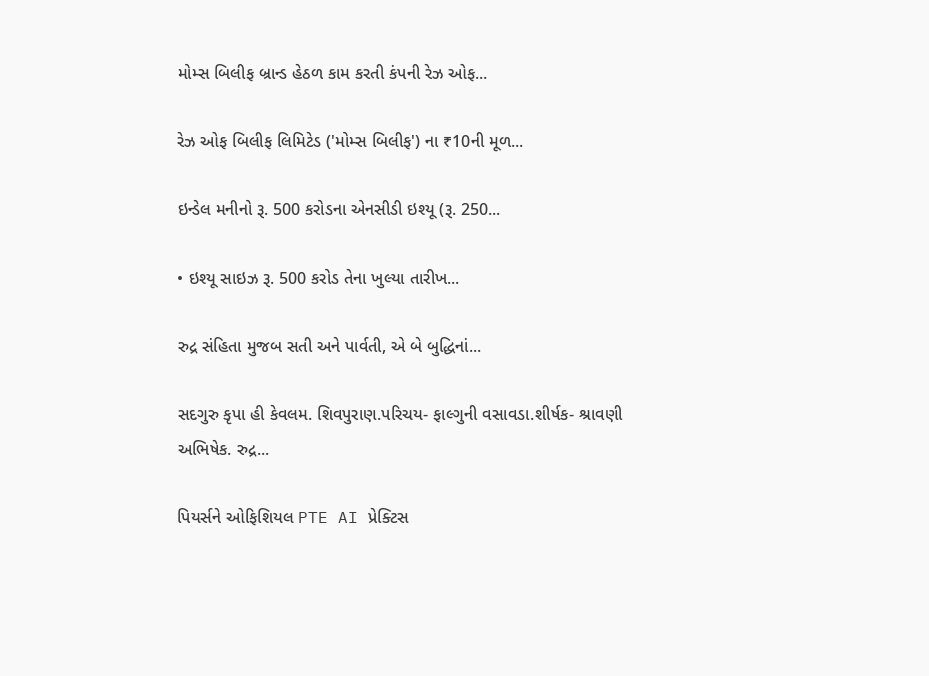મોમ્સ બિલીફ બ્રાન્ડ હેઠળ કામ કરતી કંપની રેઝ ઓફ...

રેઝ ઓફ બિલીફ લિમિટેડ ('મોમ્સ બિલીફ') ના ₹10ની મૂળ...

ઇન્ડેલ મનીનો રૂ. 500 કરોડના એનસીડી ઇશ્યૂ (રૂ. 250...

• ઇશ્યૂ સાઇઝ રૂ. 500 કરોડ તેના ખુલ્યા તારીખ...

રુદ્ર સંહિતા મુજબ સતી અને પાર્વતી, એ બે બુદ્ધિનાં...

સદગુરુ કૃપા હી કેવલમ. શિવપુરાણ.પરિચય- ફાલ્ગુની વસાવડા.શીર્ષક- શ્રાવણી અભિષેક. રુદ્ર...

પિયર્સને ઓફિશિયલ PTE AI પ્રેક્ટિસ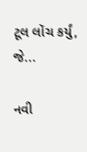ટૂલ લોંચ કર્યું, જે...

નવી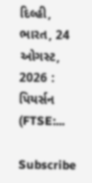દિલ્હી, ભારત, 24 ઓગસ્ટ, 2026 : પિયર્સન (FTSE:...

Subscribe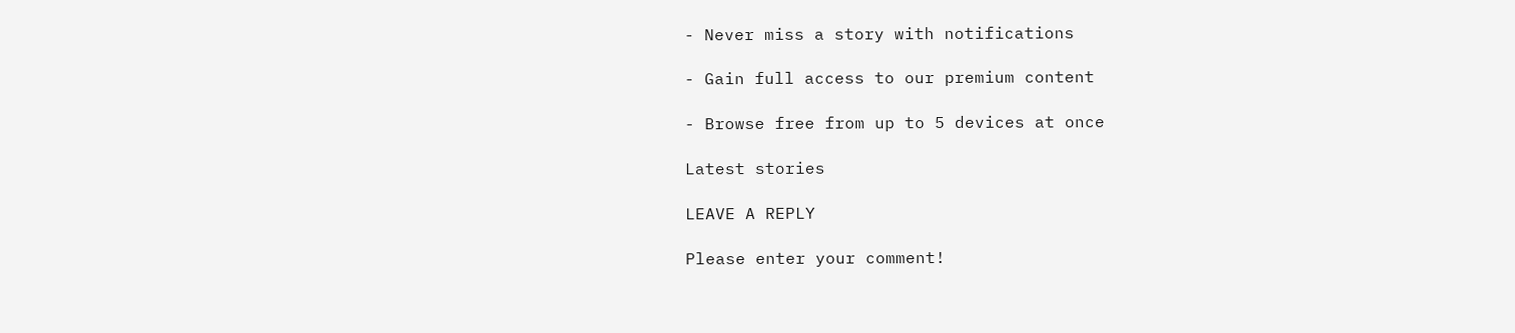- Never miss a story with notifications

- Gain full access to our premium content

- Browse free from up to 5 devices at once

Latest stories

LEAVE A REPLY

Please enter your comment!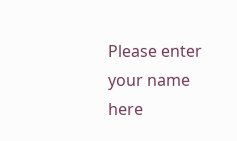Please enter your name here